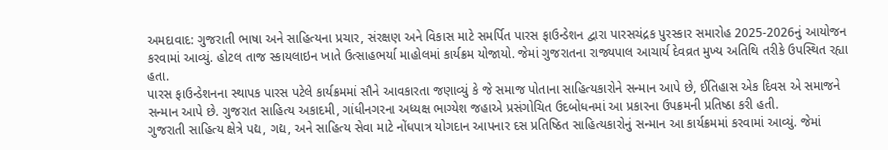અમદાવાદ: ગુજરાતી ભાષા અને સાહિત્યના પ્રચાર, સંરક્ષણ અને વિકાસ માટે સમર્પિત પારસ ફાઉન્ડેશન દ્વારા પારસચંદ્રક પુરસ્કાર સમારોહ 2025-2026નું આયોજન કરવામાં આવ્યું. હોટલ તાજ સ્કાયલાઇન ખાતે ઉત્સાહભર્યા માહોલમાં કાર્યક્રમ યોજાયો. જેમાં ગુજરાતના રાજ્યપાલ આચાર્ય દેવવ્રત મુખ્ય અતિથિ તરીકે ઉપસ્થિત રહ્યા હતા.
પારસ ફાઉન્ડેશનના સ્થાપક પારસ પટેલે કાર્યક્રમમાં સૌને આવકારતા જણાવ્યું કે જે સમાજ પોતાના સાહિત્યકારોને સન્માન આપે છે, ઈતિહાસ એક દિવસ એ સમાજને સન્માન આપે છે. ગુજરાત સાહિત્ય અકાદમી, ગાંધીનગરના અધ્યક્ષ ભાગ્યેશ જહાએ પ્રસંગોચિત ઉદબોધનમાં આ પ્રકારના ઉપક્રમની પ્રતિષ્ઠા કરી હતી.
ગુજરાતી સાહિત્ય ક્ષેત્રે પદ્ય, ગદ્ય, અને સાહિત્ય સેવા માટે નોંધપાત્ર યોગદાન આપનાર દસ પ્રતિષ્ઠિત સાહિત્યકારોનું સન્માન આ કાર્યક્રમમાં કરવામાં આવ્યું. જેમાં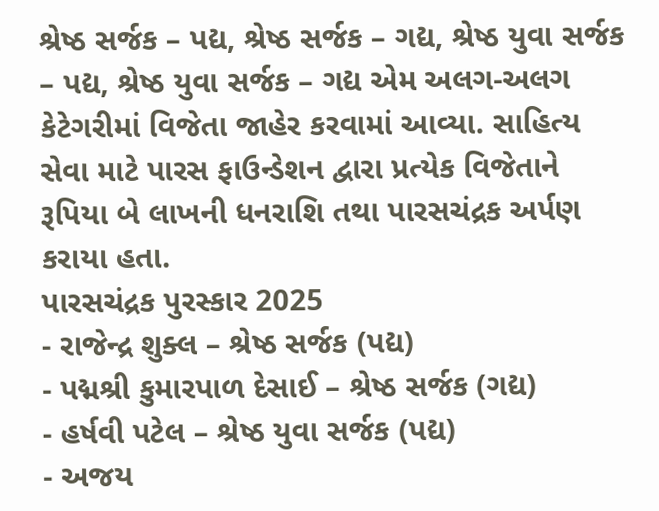શ્રેષ્ઠ સર્જક – પદ્ય, શ્રેષ્ઠ સર્જક – ગદ્ય, શ્રેષ્ઠ યુવા સર્જક – પદ્ય, શ્રેષ્ઠ યુવા સર્જક – ગદ્ય એમ અલગ-અલગ કેટેગરીમાં વિજેતા જાહેર કરવામાં આવ્યા. સાહિત્ય સેવા માટે પારસ ફાઉન્ડેશન દ્વારા પ્રત્યેક વિજેતાને રૂપિયા બે લાખની ધનરાશિ તથા પારસચંદ્રક અર્પણ કરાયા હતા.
પારસચંદ્રક પુરસ્કાર 2025
- રાજેન્દ્ર શુક્લ – શ્રેષ્ઠ સર્જક (પદ્ય)
- પદ્મશ્રી કુમારપાળ દેસાઈ – શ્રેષ્ઠ સર્જક (ગદ્ય)
- હર્ષવી પટેલ – શ્રેષ્ઠ યુવા સર્જક (પદ્ય)
- અજય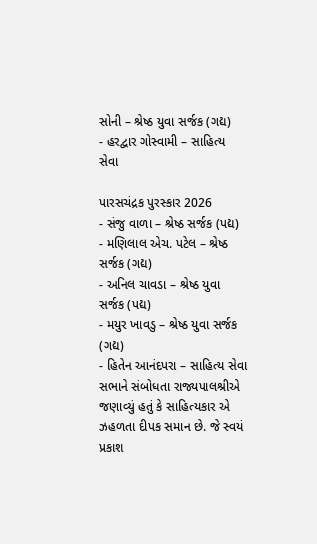સોની – શ્રેષ્ઠ યુવા સર્જક (ગદ્ય)
- હરદ્વાર ગોસ્વામી – સાહિત્ય સેવા

પારસચંદ્રક પુરસ્કાર 2026
- સંજુ વાળા – શ્રેષ્ઠ સર્જક (પદ્ય)
- મણિલાલ એચ. પટેલ – શ્રેષ્ઠ સર્જક (ગદ્ય)
- અનિલ ચાવડા – શ્રેષ્ઠ યુવા સર્જક (પદ્ય)
- મયુર ખાવડુ – શ્રેષ્ઠ યુવા સર્જક (ગદ્ય)
- હિતેન આનંદપરા – સાહિત્ય સેવા
સભાને સંબોધતા રાજ્યપાલશ્રીએ જણાવ્યું હતું કે સાહિત્યકાર એ ઝહળતા દીપક સમાન છે. જે સ્વયં પ્રકાશ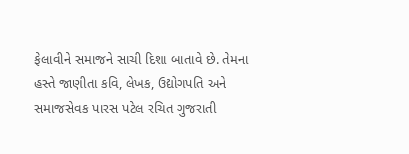ફેલાવીને સમાજને સાચી દિશા બાતાવે છે. તેમના હસ્તે જાણીતા કવિ, લેખક, ઉદ્યોગપતિ અને સમાજસેવક પારસ પટેલ રચિત ગુજરાતી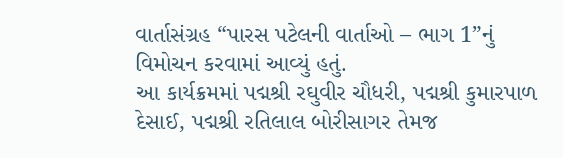વાર્તાસંગ્રહ “પારસ પટેલની વાર્તાઓ – ભાગ 1”નું વિમોચન કરવામાં આવ્યું હતું.
આ કાર્યક્રમમાં પદ્મશ્રી રઘુવીર ચૌધરી, પદ્મશ્રી કુમારપાળ દેસાઈ, પદ્મશ્રી રતિલાલ બોરીસાગર તેમજ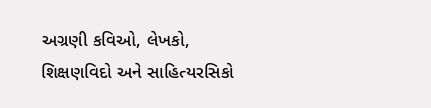અગ્રણી કવિઓ, લેખકો, શિક્ષણવિદો અને સાહિત્યરસિકો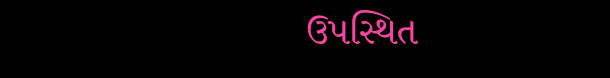ઉપસ્થિત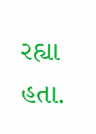રહ્યા હતા.